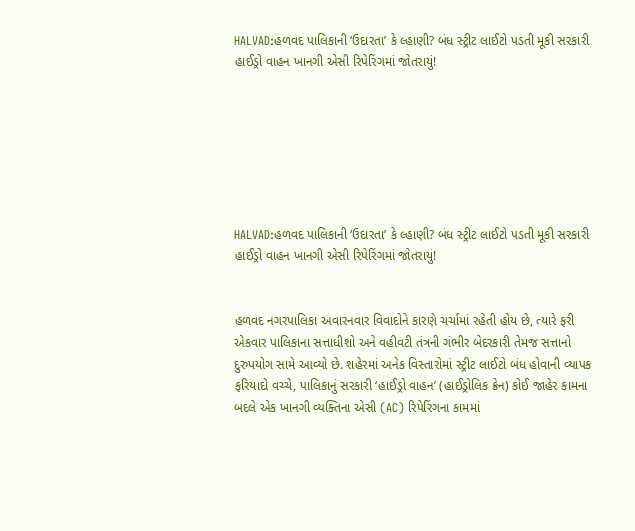HALVAD:હળવદ પાલિકાની ‘ઉદારતા’ કે લ્હાણી? બંધ સ્ટ્રીટ લાઈટો પડતી મૂકી સરકારી હાઈડ્રો વાહન ખાનગી એસી રિપેરિંગમાં જોતરાયું!







HALVAD:હળવદ પાલિકાની ‘ઉદારતા’ કે લ્હાણી? બંધ સ્ટ્રીટ લાઈટો પડતી મૂકી સરકારી હાઈડ્રો વાહન ખાનગી એસી રિપેરિંગમાં જોતરાયું!


હળવદ નગરપાલિકા અવારનવાર વિવાદોને કારણે ચર્ચામાં રહેતી હોય છે, ત્યારે ફરી એકવાર પાલિકાના સત્તાધીશો અને વહીવટી તંત્રની ગંભીર બેદરકારી તેમજ સત્તાનો દુરુપયોગ સામે આવ્યો છે. શહેરમાં અનેક વિસ્તારોમાં સ્ટ્રીટ લાઈટો બંધ હોવાની વ્યાપક ફરિયાદો વચ્ચે, પાલિકાનું સરકારી ‘હાઈડ્રો વાહન’ (હાઈડ્રોલિક ક્રેન) કોઈ જાહેર કામના બદલે એક ખાનગી વ્યક્તિના એસી (AC) રિપેરિંગના કામમાં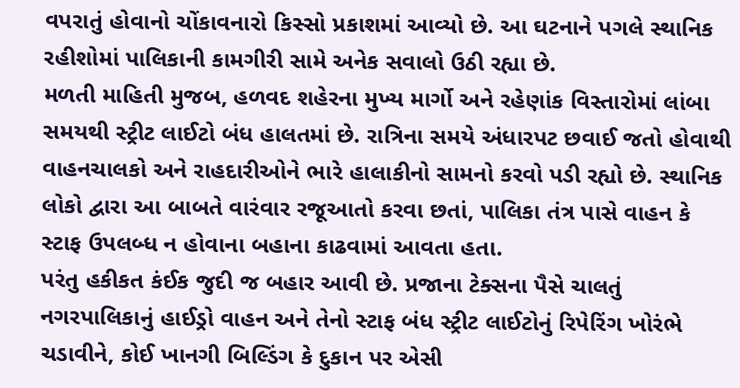વપરાતું હોવાનો ચોંકાવનારો કિસ્સો પ્રકાશમાં આવ્યો છે. આ ઘટનાને પગલે સ્થાનિક રહીશોમાં પાલિકાની કામગીરી સામે અનેક સવાલો ઉઠી રહ્યા છે.
મળતી માહિતી મુજબ, હળવદ શહેરના મુખ્ય માર્ગો અને રહેણાંક વિસ્તારોમાં લાંબા સમયથી સ્ટ્રીટ લાઈટો બંધ હાલતમાં છે. રાત્રિના સમયે અંધારપટ છવાઈ જતો હોવાથી વાહનચાલકો અને રાહદારીઓને ભારે હાલાકીનો સામનો કરવો પડી રહ્યો છે. સ્થાનિક લોકો દ્વારા આ બાબતે વારંવાર રજૂઆતો કરવા છતાં, પાલિકા તંત્ર પાસે વાહન કે સ્ટાફ ઉપલબ્ધ ન હોવાના બહાના કાઢવામાં આવતા હતા.
પરંતુ હકીકત કંઈક જુદી જ બહાર આવી છે. પ્રજાના ટેક્સના પૈસે ચાલતું નગરપાલિકાનું હાઈડ્રો વાહન અને તેનો સ્ટાફ બંધ સ્ટ્રીટ લાઈટોનું રિપેરિંગ ખોરંભે ચડાવીને, કોઈ ખાનગી બિલ્ડિંગ કે દુકાન પર એસી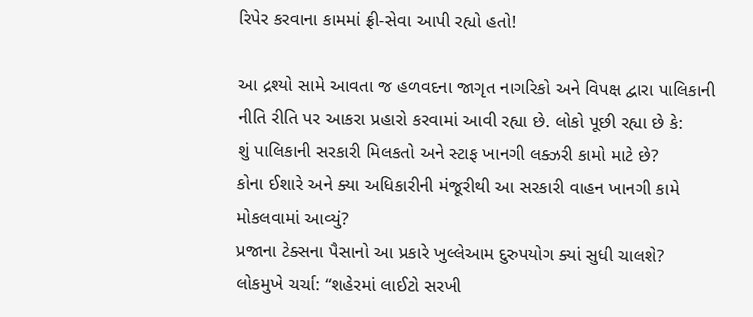રિપેર કરવાના કામમાં ફ્રી-સેવા આપી રહ્યો હતો!

આ દ્રશ્યો સામે આવતા જ હળવદના જાગૃત નાગરિકો અને વિપક્ષ દ્વારા પાલિકાની નીતિ રીતિ પર આકરા પ્રહારો કરવામાં આવી રહ્યા છે. લોકો પૂછી રહ્યા છે કે:
શું પાલિકાની સરકારી મિલકતો અને સ્ટાફ ખાનગી લક્ઝરી કામો માટે છે?
કોના ઈશારે અને ક્યા અધિકારીની મંજૂરીથી આ સરકારી વાહન ખાનગી કામે મોકલવામાં આવ્યું?
પ્રજાના ટેક્સના પૈસાનો આ પ્રકારે ખુલ્લેઆમ દુરુપયોગ ક્યાં સુધી ચાલશે?
લોકમુખે ચર્ચા: “શહેરમાં લાઈટો સરખી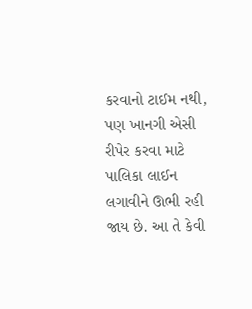કરવાનો ટાઈમ નથી, પણ ખાનગી એસી રીપેર કરવા માટે પાલિકા લાઈન લગાવીને ઊભી રહી જાય છે. આ તે કેવી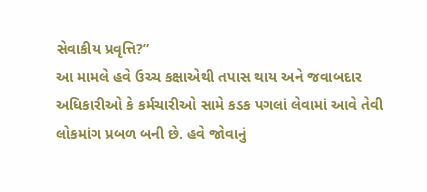સેવાકીય પ્રવૃત્તિ?”
આ મામલે હવે ઉચ્ચ કક્ષાએથી તપાસ થાય અને જવાબદાર અધિકારીઓ કે કર્મચારીઓ સામે કડક પગલાં લેવામાં આવે તેવી લોકમાંગ પ્રબળ બની છે. હવે જોવાનું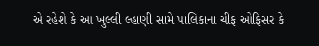એ રહેશે કે આ ખુલ્લી લ્હાણી સામે પાલિકાના ચીફ ઓફિસર કે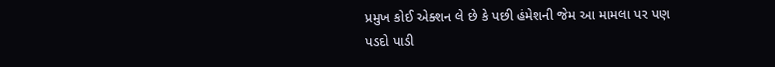પ્રમુખ કોઈ એક્શન લે છે કે પછી હંમેશની જેમ આ મામલા પર પણ પડદો પાડી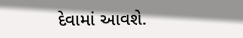દેવામાં આવશે.